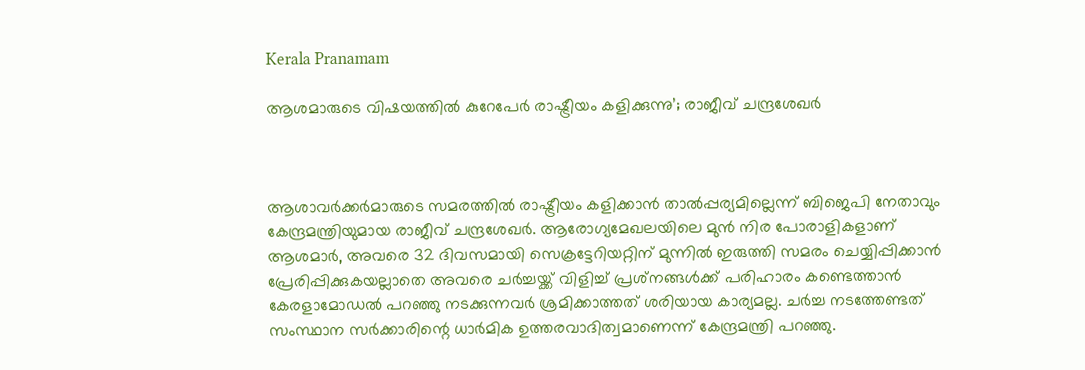Kerala Pranamam

ആശമാരുടെ വിഷയത്തില്‍ കുറേപേര്‍ രാഷ്ട്രീയം കളിക്കുന്നു’; രാജീവ് ചന്ദ്രശേഖര്‍



ആശാവര്‍ക്കര്‍മാരുടെ സമരത്തില്‍ രാഷ്ട്രീയം കളിക്കാന്‍ താല്‍പ്പര്യമില്ലെന്ന് ബിജെപി നേതാവും കേന്ദ്രമന്ത്രിയുമായ രാജീവ് ചന്ദ്രശേഖര്‍. ആരോഗ്യമേഖലയിലെ മുന്‍ നിര പോരാളികളാണ് ആശമാര്‍, അവരെ 32 ദിവസമായി സെക്രട്ടേറിയറ്റിന് മുന്നില്‍ ഇരുത്തി സമരം ചെയ്യിപ്പിക്കാന്‍ പ്രേരിപ്പിക്കുകയല്ലാതെ അവരെ ചര്‍ച്ചയ്ക്ക് വിളിച്ച് പ്രശ്‌നങ്ങള്‍ക്ക് പരിഹാരം കണ്ടെത്താന്‍ കേരളാമോഡല്‍ പറഞ്ഞു നടക്കുന്നവര്‍ ശ്രമിക്കാത്തത് ശരിയായ കാര്യമല്ല. ചര്‍ച്ച നടത്തേണ്ടത് സംസ്ഥാന സര്‍ക്കാരിന്റെ ധാര്‍മിക ഉത്തരവാദിത്വമാണെന്ന് കേന്ദ്രമന്ത്രി പറഞ്ഞു.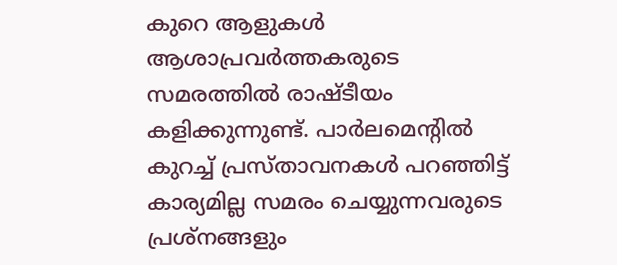കുറെ ആളുകള്‍ ആശാപ്രവര്‍ത്തകരുടെ സമരത്തില്‍ രാഷ്ടീയം കളിക്കുന്നുണ്ട്. പാര്‍ലമെന്റില്‍ കുറച്ച് പ്രസ്താവനകള്‍ പറഞ്ഞിട്ട് കാര്യമില്ല സമരം ചെയ്യുന്നവരുടെ പ്രശ്‌നങ്ങളും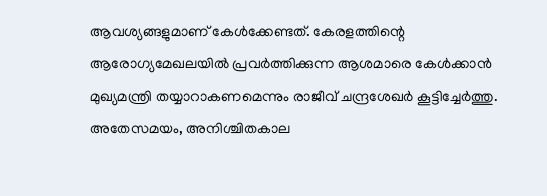ആവശ്യങ്ങളുമാണ് കേള്‍ക്കേണ്ടത്. കേരളത്തിന്റെ ആരോഗ്യമേഖലയില്‍ പ്രവര്‍ത്തിക്കുന്ന ആശമാരെ കേള്‍ക്കാന്‍ മുഖ്യമന്ത്രി തയ്യാറാകണമെന്നും രാജീവ് ചന്ദ്രശേഖര്‍ കൂട്ടിച്ചേര്‍ത്തു.
അതേസമയം, അനിശ്ചിതകാല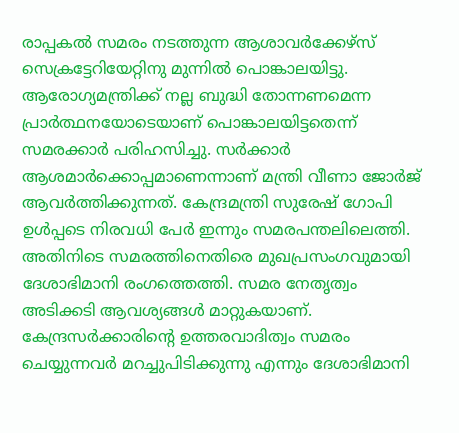രാപ്പകല്‍ സമരം നടത്തുന്ന ആശാവര്‍ക്കേഴ്‌സ് സെക്രട്ടേറിയേറ്റിനു മുന്നില്‍ പൊങ്കാലയിട്ടു. ആരോഗ്യമന്ത്രിക്ക് നല്ല ബുദ്ധി തോന്നണമെന്ന പ്രാര്‍ത്ഥനയോടെയാണ് പൊങ്കാലയിട്ടതെന്ന് സമരക്കാര്‍ പരിഹസിച്ചു. സര്‍ക്കാര്‍ ആശമാര്‍ക്കൊപ്പമാണെന്നാണ് മന്ത്രി വീണാ ജോര്‍ജ് ആവര്‍ത്തിക്കുന്നത്. കേന്ദ്രമന്ത്രി സുരേഷ് ഗോപി ഉള്‍പ്പടെ നിരവധി പേര്‍ ഇന്നും സമരപന്തലിലെത്തി.
അതിനിടെ സമരത്തിനെതിരെ മുഖപ്രസംഗവുമായി ദേശാഭിമാനി രംഗത്തെത്തി. സമര നേതൃത്വം അടിക്കടി ആവശ്യങ്ങള്‍ മാറ്റുകയാണ്. കേന്ദ്രസര്‍ക്കാരിന്റെ ഉത്തരവാദിത്വം സമരം ചെയ്യുന്നവര്‍ മറച്ചുപിടിക്കുന്നു എന്നും ദേശാഭിമാനി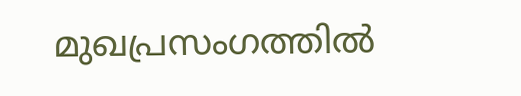മുഖപ്രസംഗത്തില്‍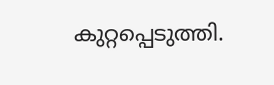കുറ്റപ്പെടുത്തി.